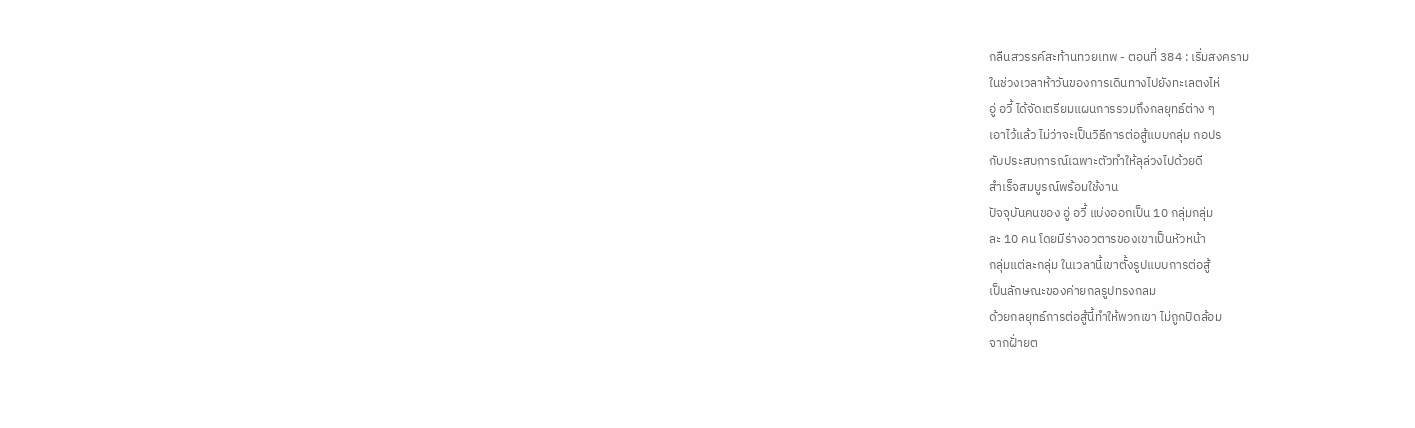กลืนสวรรค์สะท้านทวยเทพ - ตอนที่ 384 : เริ่มสงคราม
ในช่วงเวลาห้าวันของการเดินทางไปยังทะเลตงไห่
อู่ อวี้ ได้จัดเตรียมแผนการรวมถึงกลยุทธ์ต่าง ๆ
เอาไว้แล้ว ไม่ว่าจะเป็นวิธีการต่อสู้แบบกลุ่ม กอปร
กับประสบการณ์เฉพาะตัวทำให้ลุล่วงไปด้วยดี
สำเร็จสมบูรณ์พร้อมใช้งาน
ปัจจุบันคนของ อู่ อวี้ แบ่งออกเป็น 10 กลุ่มกลุ่ม
ละ 10 คน โดยมีร่างอวตารของเขาเป็นหัวหน้า
กลุ่มแต่ละกลุ่ม ในเวลานี้เขาตั้งรูปแบบการต่อสู้
เป็นลักษณะของค่ายกลรูปทรงกลม
ด้วยกลยุทธ์การต่อสู้นี้ทำให้พวกเขา ไม่ถูกปิดล้อม
จากฝั่ายต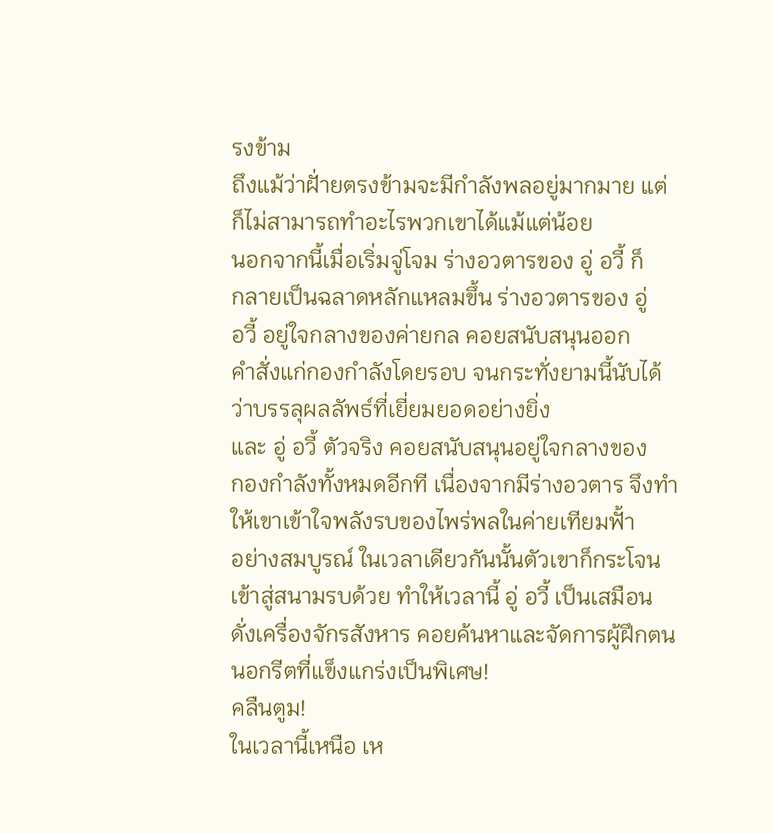รงข้าม
ถึงแม้ว่าฝั่ายตรงข้ามจะมีกำลังพลอยู่มากมาย แต่
ก็ไม่สามารถทำอะไรพวกเขาได้แม้แต่น้อย
นอกจากนี้เมื่อเริ่มจู่โจม ร่างอวตารของ อู่ อวี้ ก็
กลายเป็นฉลาดหลักแหลมขึ้น ร่างอวตารของ อู่
อวี้ อยู่ใจกลางของค่ายกล คอยสนับสนุนออก
คำสั่งแก่กองกำลังโดยรอบ จนกระทั่งยามนี้นับได้
ว่าบรรลุผลลัพธ์ที่เยี่ยมยอดอย่างยิ่ง
และ อู่ อวี้ ตัวจริง คอยสนับสนุนอยู่ใจกลางของ
กองกำลังทั้งหมดอีกที เนื่องจากมีร่างอวตาร จึงทำ
ให้เขาเข้าใจพลังรบของไพร่พลในค่ายเทียมฟั้า
อย่างสมบูรณ์ ในเวลาเดียวกันนั้นตัวเขาก็กระโจน
เข้าสู่สนามรบด้วย ทำให้เวลานี้ อู่ อวี้ เป็นเสมือน
ดั่งเครื่องจักรสังหาร คอยค้นหาและจัดการผู้ฝึกตน
นอกรีตที่แข็งแกร่งเป็นพิเศษ!
คลืนตูม!
ในเวลานี้เหนือ เห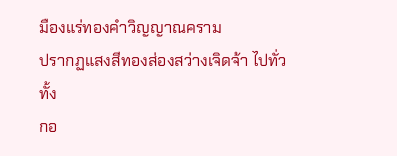มืองแร่ทองคำวิญญาณคราม
ปรากฏแสงสีทองส่องสว่างเจิดจ้า ไปทั่ว ทั้ง
กอ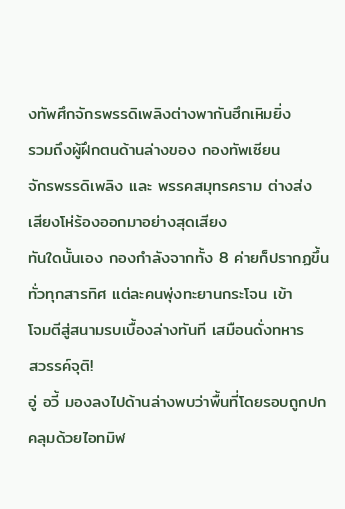งทัพศึกจักรพรรดิเพลิงต่างพากันฮึกเหิมยิ่ง
รวมถึงผู้ฝึกตนด้านล่างของ กองทัพเซียน
จักรพรรดิเพลิง และ พรรคสมุทรคราม ต่างส่ง
เสียงโห่ร้องออกมาอย่างสุดเสียง
ทันใดนั้นเอง กองกำลังจากทั้ง 8 ค่ายก็ปรากฏขึ้น
ทั่วทุกสารทิศ แต่ละคนพุ่งทะยานกระโจน เข้า
โจมตีสู่สนามรบเบื้องล่างทันที เสมือนดั่งทหาร
สวรรค์จุติ!
อู่ อวี้ มองลงไปด้านล่างพบว่าพื้นที่โดยรอบถูกปก
คลุมด้วยไอทมิฬ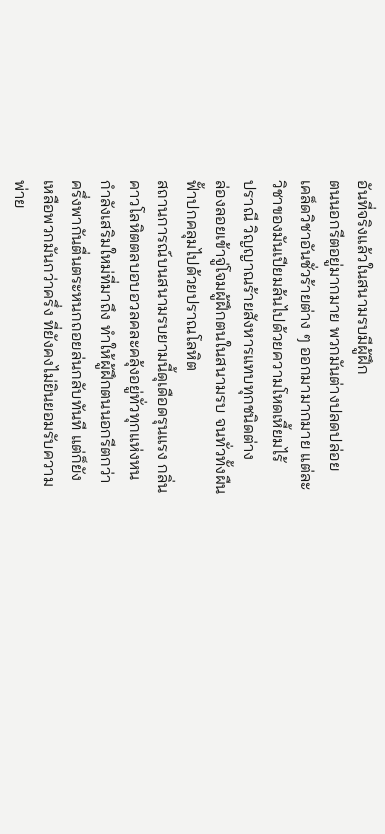อันที่จริงแล้วในสนามรบมีผู้ฝึก
ตนนอกรีตอยู่มากมาย พวกมันต่างปลดปล่อย
เคล็ดวิชาอันชั่วร้ายต่าง ๆ ออกมามากมาย แต่ละ
วิชาของมันเปียมล้นไปด้วยความโหดเหี้ยมไร้
ปราณี วิญญาณร้ายสังหารแทบทุกชนิดต่าง
ล่องลอยเข้าจู่โจมผู้ฝึกตนในสนามรบ จนทั่วทั้งผืน
ฟั้าปกคลุมไปด้วยปราณโลหิต
สถานการณ์บนสนามรบยามนี้ดุเดือดรุนแรง กลิ่น
คาวโลหิตตลบอบอวลคละคลุ้งอยู่ทั่วทุกแห่งหน
กำลังเสริมใหม่ที่มาถึง ทำให้ผู้ฝึกตนนอกรีตกว่า
ครึ่งพากันตื่นตระหนกถอยล่นกลับทันที แต่ก็ยัง
เหลือพวกมันกว่าครึ่ง ที่ยังคงไม่ยินยอมรับความ
พ่าย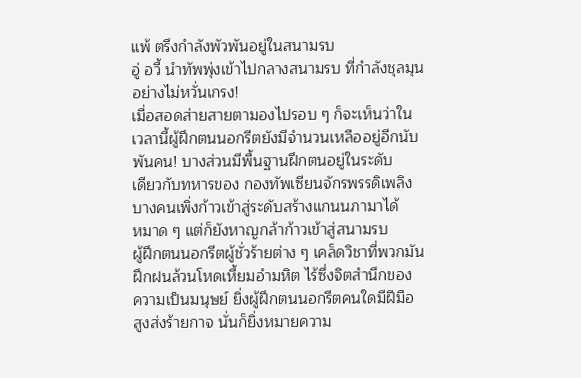แพ้ ตรึงกำลังพัวพันอยู่ในสนามรบ
อู่ อวี้ นำทัพพุ่งเข้าไปกลางสนามรบ ที่กำลังชุลมุน
อย่างไม่หวั่นเกรง!
เมื่อสอดส่ายสายตามองไปรอบ ๆ ก็จะเห็นว่าใน
เวลานี้ผู้ฝึกตนนอกรีตยังมีจำนวนเหลืออยู่อีกนับ
พันคน! บางส่วนมีพื้นฐานฝึกตนอยู่ในระดับ
เดียวกับทหารของ กองทัพเซียนจักรพรรดิเพลิง
บางคนเพิ่งก้าวเข้าสู่ระดับสร้างแกนนภามาได้
หมาด ๆ แต่ก็ยังหาญกล้าก้าวเข้าสู่สนามรบ
ผู้ฝึกตนนอกรีตผู้ชั่วร้ายต่าง ๆ เคล็ดวิชาที่พวกมัน
ฝึกฝนล้วนโหดเหี้ยมอำมหิต ไร้ซึ่งจิตสำนึกของ
ความเป็นมนุษย์ ยิ่งผู้ฝึกตนนอกรีตคนใดมีฝีมือ
สูงส่งร้ายกาจ นั่นก็ยิ่งหมายความ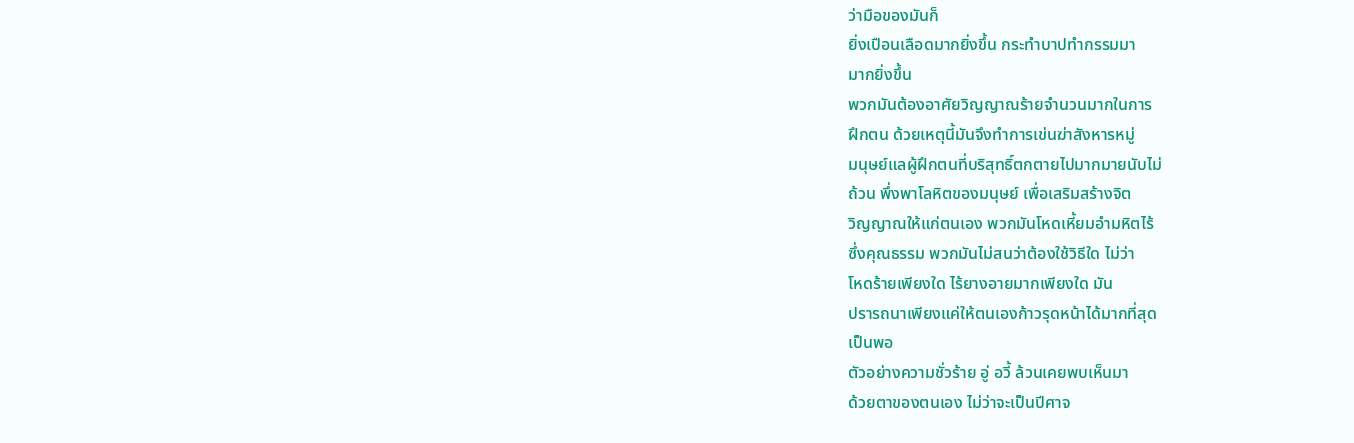ว่ามือของมันก็
ยิ่งเปือนเลือดมากยิ่งขึ้น กระทำบาปทำกรรมมา
มากยิ่งขึ้น
พวกมันต้องอาศัยวิญญาณร้ายจำนวนมากในการ
ฝึกตน ด้วยเหตุนี้มันจึงทำการเข่นฆ่าสังหารหมู่
มนุษย์แลผู้ฝึกตนที่บริสุทธิ์ตกตายไปมากมายนับไม่
ถ้วน พึ่งพาโลหิตของมนุษย์ เพื่อเสริมสร้างจิต
วิญญาณให้แก่ตนเอง พวกมันโหดเหี้ยมอำมหิตไร้
ซึ่งคุณธรรม พวกมันไม่สนว่าต้องใช้วิธีใด ไม่ว่า
โหดร้ายเพียงใด ไร้ยางอายมากเพียงใด มัน
ปรารถนาเพียงแค่ให้ตนเองก้าวรุดหน้าได้มากที่สุด
เป็นพอ
ตัวอย่างความชั่วร้าย อู่ อวี้ ล้วนเคยพบเห็นมา
ด้วยตาของตนเอง ไม่ว่าจะเป็นปีศาจ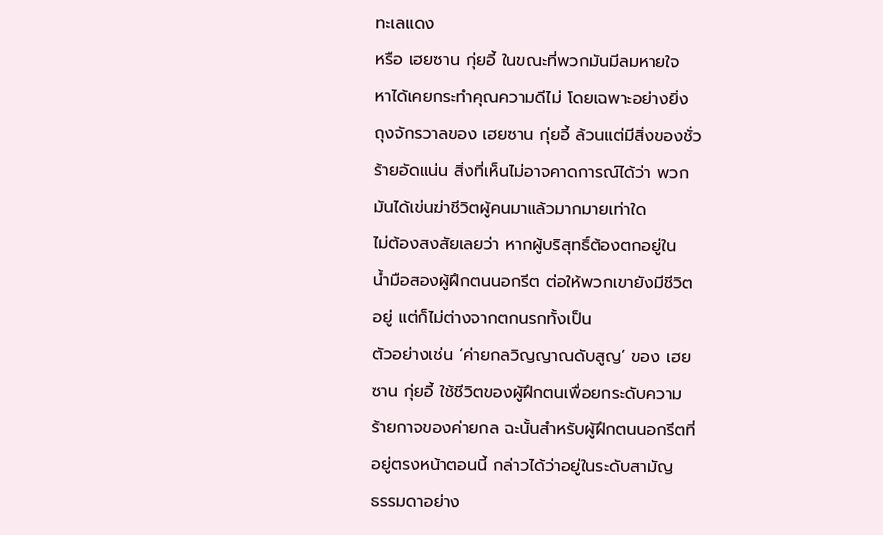ทะเลแดง
หรือ เฮยซาน กุ่ยอี้ ในขณะที่พวกมันมีลมหายใจ
หาได้เคยกระทำคุณความดีไม่ โดยเฉพาะอย่างยิ่ง
ถุงจักรวาลของ เฮยซาน กุ่ยอี้ ล้วนแต่มีสิ่งของชั่ว
ร้ายอัดแน่น สิ่งที่เห็นไม่อาจคาดการณ์ได้ว่า พวก
มันได้เข่นฆ่าชีวิตผู้คนมาแล้วมากมายเท่าใด
ไม่ต้องสงสัยเลยว่า หากผู้บริสุทธิ์ต้องตกอยู่ใน
น้ำมือสองผู้ฝึกตนนอกรีต ต่อให้พวกเขายังมีชีวิต
อยู่ แต่ก็ไม่ต่างจากตกนรกทั้งเป็น
ตัวอย่างเช่น ‘ค่ายกลวิญญาณดับสูญ’ ของ เฮย
ซาน กุ่ยอี้ ใช้ชีวิตของผู้ฝึกตนเพื่อยกระดับความ
ร้ายกาจของค่ายกล ฉะนั้นสำหรับผู้ฝึกตนนอกรีตที่
อยู่ตรงหน้าตอนนี้ กล่าวได้ว่าอยู่ในระดับสามัญ
ธรรมดาอย่าง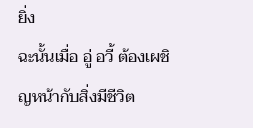ยิ่ง
ฉะนั้นเมื่อ อู่ อวี้ ต้องเผชิญหน้ากับสิ่งมีชีวิต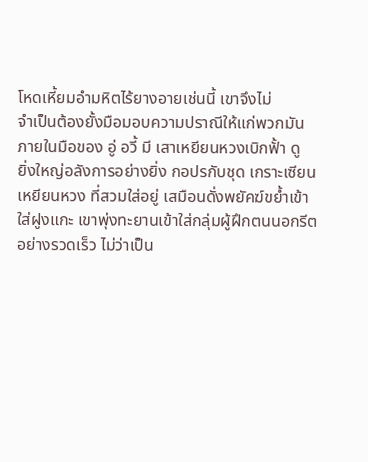โหดเหี้ยมอำมหิตไร้ยางอายเช่นนี้ เขาจึงไม่
จำเป็นต้องยั้งมือมอบความปราณีให้แก่พวกมัน
ภายในมือของ อู่ อวี้ มี เสาเหยียนหวงเบิกฟั้า ดู
ยิ่งใหญ่อลังการอย่างยิ่ง กอปรกับชุด เกราะเซียน
เหยียนหวง ที่สวมใส่อยู่ เสมือนดั่งพยัคฆ์ขย้ำเข้า
ใส่ฝูงแกะ เขาพุ่งทะยานเข้าใส่กลุ่มผู้ฝึกตนนอกรีต
อย่างรวดเร็ว ไม่ว่าเป็น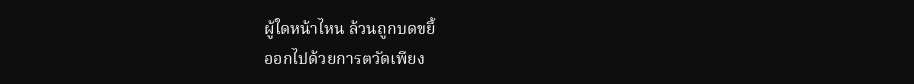ผู้ใดหน้าไหน ล้วนถูกบดขยี้
ออกไปด้วยการตวัดเพียง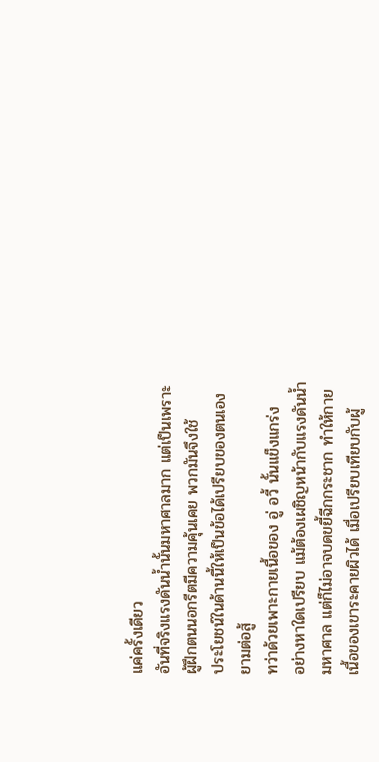แค่ครั้งเดียว
อันที่จริงแรงดันน้ำนั้นมหาศาลมาก แต่เป็นเพราะ
ผู้ฝึกตนนอกรีตมีความคุ้นเคย พวกมันจึงใช้
ประโยชน์ในด้านนี้ให้เป็นข้อได้เปรียบของตนเอง
ยามต่อสู้
ทว่าด้วยเพาะกายเนื้อของ อู่ อวี้ นั้นแข็งแกร่ง
อย่างหาใดเปรียบ แม้ต้องเผชิญหน้ากับแรงดันน้ำ
มหาศาล แต่ก็ไม่อาจบดขยี้ฉีกกระชาก ทำให้กาย
เนื้อของเขาระคายผิวได้ เมื่อเปรียบเทียบกับผู้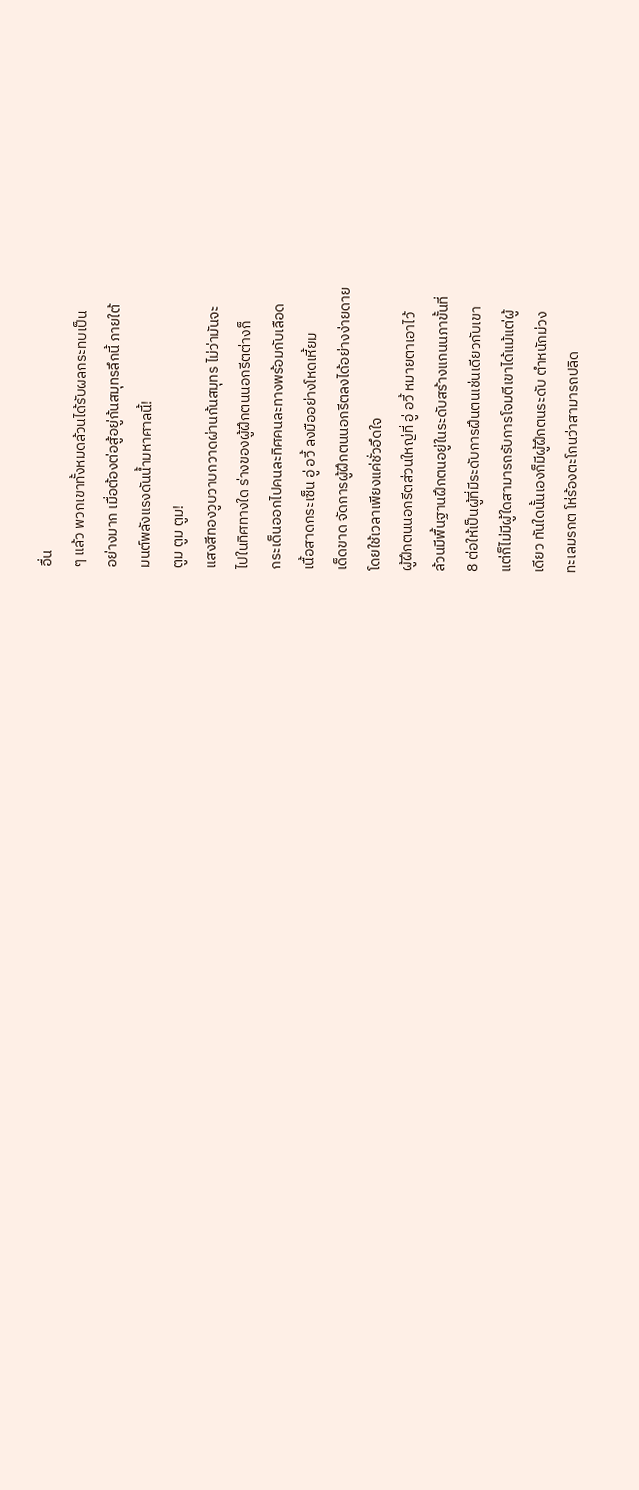อื่น
ๆ แล้ว พวกเขาทั้งหมดล้วนได้รับผลกระทบเป็น
อย่างมาก เมื่อต้องต่อสู้อยู่ก้นสมุทรลึกนี้ ภายใต้
มนต์พลังแรงดันน้ำมหาศาลนี้!
ตูม ตูม ตูม!
แสงสีทองวูบวาบกวาดผ่านก้นสมุทร ไม่ว่ามันจะ
ไปในทิศทางใด ร่างของผู้ฝึกตนนอกรีตต่างก็
กระเด็นออกไปคนละทิศคนละทางพร้อมกับเลือด
เนื้อสาดกระเซ็น อู่ อวี้ ลงมืออย่างโหดเหี้ยม
เด็ดขาด จัดการผู้ฝึกตนนอกรีตลงได้อย่างง่ายดาย
โดยใช้เวลาเพียงแค่ชั่วอึดใจ
ผู้ฝึกตนนอกรีตส่วนใหญ่ที่ อู่ อวี้ หมายตาเอาไว้
ล้วนมีพื้นฐานฝึกตนอยู่ในระดับสร้างแกนนภาขั้นที่
8 ต่อให้เป็นผู้ที่มีระดับการฝึนตนเช่นเดียวกับเขา
แต่ก็ไม่มีผู้ใดสามารถรับการโจมตีเขาได้แม้แต่ผู้
เดียว ทันใดนั้นเองก็มีผู้ฝึกตนระดับ ตำหนักม่วง
ทะเลมรกต โห่ร้องตะโกนว่าสามารถปลิด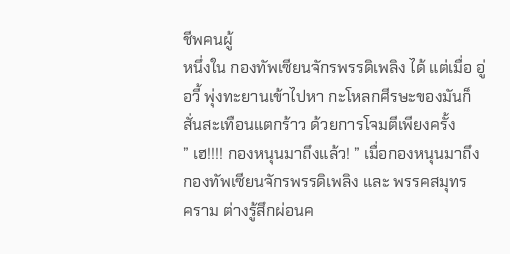ชีพคนผู้
หนึ่งใน กองทัพเซียนจักรพรรดิเพลิง ได้ แต่เมื่อ อู่
อวี้ พุ่งทะยานเข้าไปหา กะโหลกศีรษะของมันก็
สั่นสะเทือนแตกร้าว ด้วยการโจมตีเพียงครั้ง
” เฮ!!!! กองหนุนมาถึงแล้ว! ” เมื่อกองหนุนมาถึง
กองทัพเซียนจักรพรรดิเพลิง และ พรรคสมุทร
คราม ต่างรู้สึกผ่อนค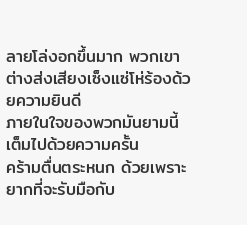ลายโล่งอกขึ้นมาก พวกเขา
ต่างส่งเสียงเซ็งแซ่โห่ร้องด้วยความยินดี
ภายในใจของพวกมันยามนี้ เต็มไปด้วยความครั้น
คร้ามตื่นตระหนก ด้วยเพราะยากที่จะรับมือกับ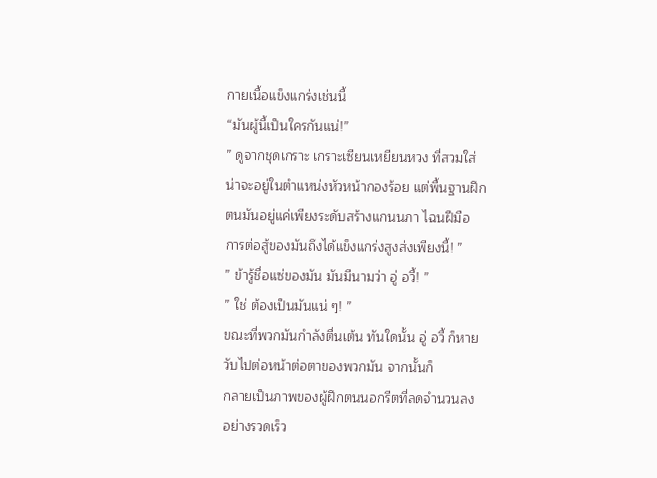กายเนื้อแข็งแกร่งเช่นนี้
“มันผู้นี้เป็นใครกันแน่!”
” ดูจากชุดเกราะ เกราะเซียนเหยียนหวง ที่สวมใส่
น่าจะอยู่ในตำแหน่งหัวหน้ากองร้อย แต่พื้นฐานฝึก
ตนมันอยู่แค่เพียงระดับสร้างแกนนภา ไฉนฝีมือ
การต่อสู้ของมันถึงได้แข็งแกร่งสูงส่งเพียงนี้! ”
” ข้ารู้ชื่อแซ่ของมัน มันมีนามว่า อู่ อวี้! ”
” ใช่ ต้องเป็นมันแน่ ๆ! ”
ขณะที่พวกมันกำลังตื่นเต้น ทันใดนั้น อู่ อวี้ ก็หาย
วับไปต่อหน้าต่อตาของพวกมัน จากนั้นก็
กลายเป็นภาพของผู้ฝึกตนนอกรีตที่ลดจำนวนลง
อย่างรวดเร็ว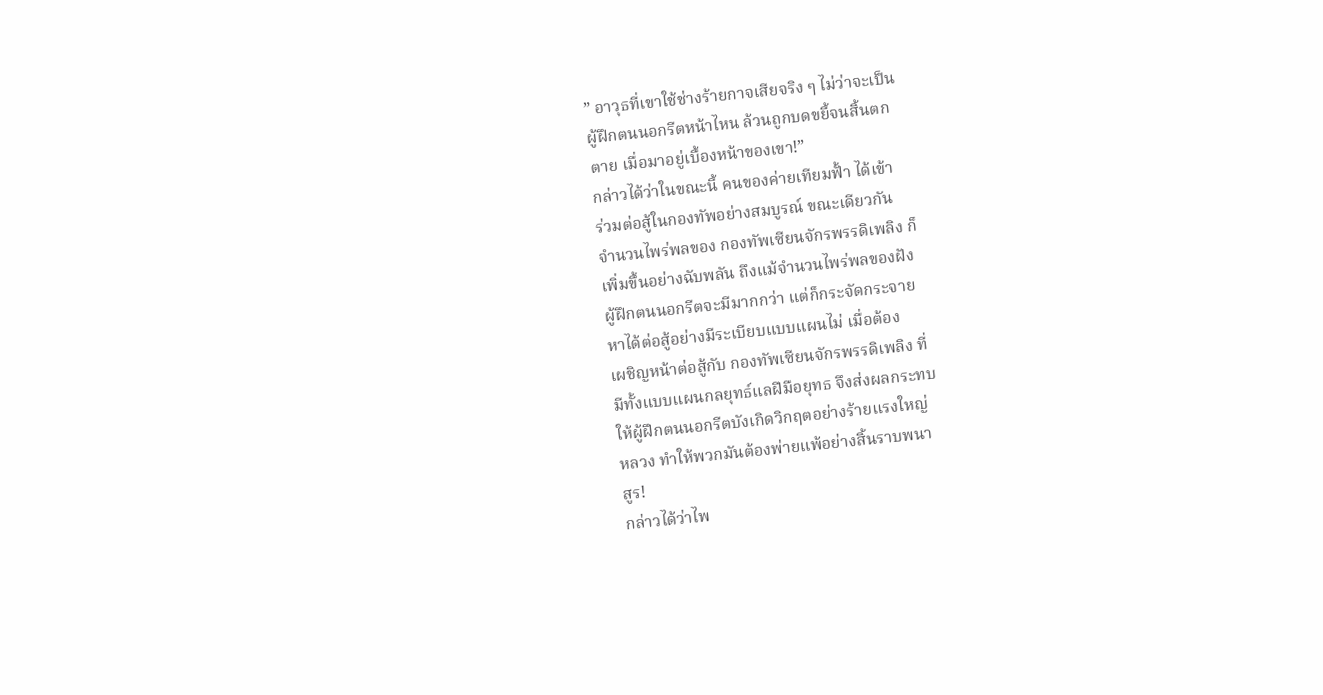” อาวุธที่เขาใช้ช่างร้ายกาจเสียจริง ๆ ไม่ว่าจะเป็น
ผู้ฝึกตนนอกรีตหน้าไหน ล้วนถูกบดขยี้จนสิ้นตก
ตาย เมื่อมาอยู่เบื้องหน้าของเขา!”
กล่าวได้ว่าในขณะนี้ คนของค่ายเทียมฟั้า ได้เข้า
ร่วมต่อสู้ในกองทัพอย่างสมบูรณ์ ขณะเดียวกัน
จำนวนไพร่พลของ กองทัพเซียนจักรพรรดิเพลิง ก็
เพิ่มขึ้นอย่างฉับพลัน ถึงแม้จำนวนไพร่พลของฝัง
ผู้ฝึกตนนอกรีตจะมีมากกว่า แต่ก็กระจัดกระจาย
หาได้ต่อสู้อย่างมีระเบียบแบบแผนไม่ เมื่อต้อง
เผชิญหน้าต่อสู้กับ กองทัพเซียนจักรพรรดิเพลิง ที่
มีทั้งแบบแผนกลยุทธ์แลฝีมือยุทธ จึงส่งผลกระทบ
ให้ผู้ฝึกตนนอกรีตบังเกิดวิกฤตอย่างร้ายแรงใหญ่
หลวง ทำให้พวกมันต้องพ่ายแพ้อย่างสิ้นราบพนา
สูร!
กล่าวได้ว่าไพ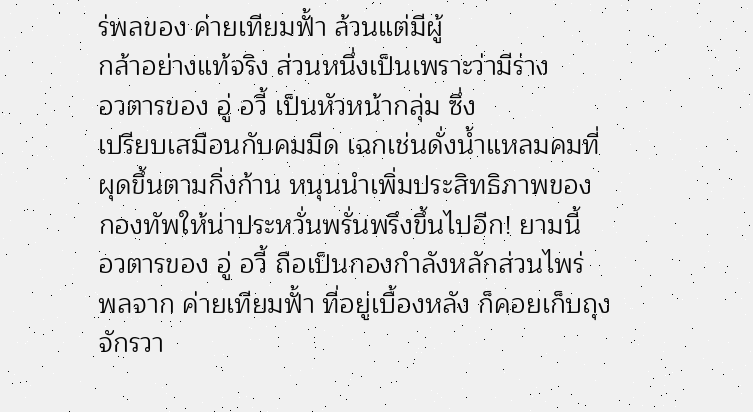ร่พลของ ค่ายเทียมฟั้า ล้วนแต่มีผู้
กล้าอย่างแท้จริง ส่วนหนึ่งเป็นเพราะว่ามีร่าง
อวตารของ อู่ อวี้ เป็นหัวหน้ากลุ่ม ซึ่ง
เปรียบเสมือนกับคมมีด เฉกเช่นดั่งน้ำแหลมคมที่
ผุดขึ้นตามกิ่งก้าน หนุนนำเพิ่มประสิทธิภาพของ
กองทัพให้น่าประหวั่นพรั่นพรึงขึ้นไปอีก! ยามนี้
อวตารของ อู่ อวี้ ถือเป็นกองกำลังหลักส่วนไพร่
พลจาก ค่ายเทียมฟั้า ที่อยู่เบื้องหลัง ก็คอยเก็บถุง
จักรวา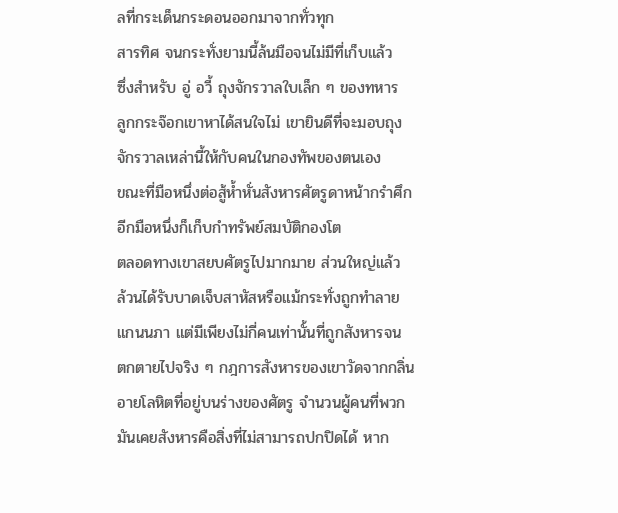ลที่กระเด็นกระดอนออกมาจากทั่วทุก
สารทิศ จนกระทั่งยามนี้ล้นมือจนไม่มีที่เก็บแล้ว
ซึ่งสำหรับ อู่ อวี้ ถุงจักรวาลใบเล็ก ๆ ของทหาร
ลูกกระจ๊อกเขาหาได้สนใจไม่ เขายินดีที่จะมอบถุง
จักรวาลเหล่านี้ให้กับคนในกองทัพของตนเอง
ขณะที่มือหนึ่งต่อสู้ห้ำหั่นสังหารศัตรูดาหน้ากรำศึก
อีกมือหนึ่งก็เก็บกำทรัพย์สมบัติกองโต
ตลอดทางเขาสยบศัตรูไปมากมาย ส่วนใหญ่แล้ว
ล้วนได้รับบาดเจ็บสาหัสหรือแม้กระทั่งถูกทำลาย
แกนนภา แต่มีเพียงไม่กี่คนเท่านั้นที่ถูกสังหารจน
ตกตายไปจริง ๆ กฎการสังหารของเขาวัดจากกลิ่น
อายโลหิตที่อยู่บนร่างของศัตรู จำนวนผู้คนที่พวก
มันเคยสังหารคือสิ่งที่ไม่สามารถปกปิดได้ หาก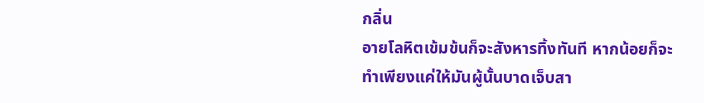กลิ่น
อายโลหิตเข้มข้นก็จะสังหารทิ้งทันที หากน้อยก็จะ
ทำเพียงแค่ให้มันผู้นั้นบาดเจ็บสา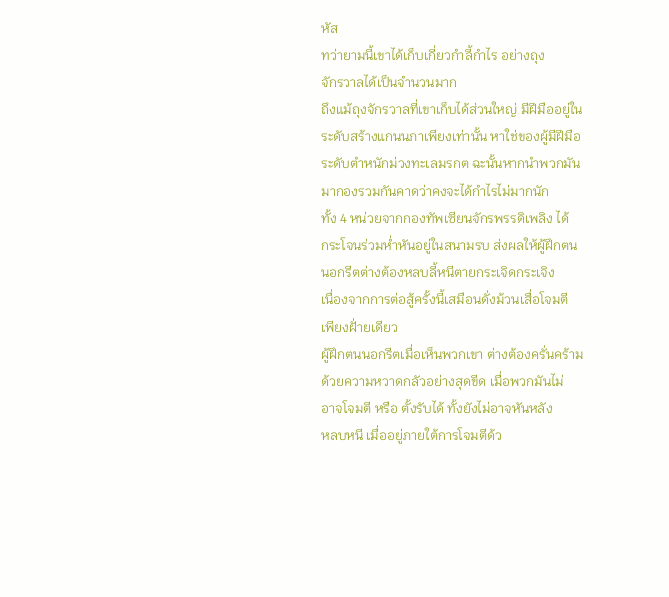หัส
ทว่ายามนี้เขาได้เก็บเกี่ยวกำลี้กำไร อย่างถุง
จักรวาลได้เป็นจำนวนมาก
ถึงแม้ถุงจักรวาลที่เขาเก็บได้ส่วนใหญ่ มีฝีมืออยู่ใน
ระดับสร้างแกนนภาเพียงเท่านั้น หาใช่ของผู้มีฝีมือ
ระดับตำหนักม่วงทะเลมรกต ฉะนั้นหากนำพวกมัน
มากองรวมกันคาดว่าคงจะได้กำไรไม่มากนัก
ทั้ง 4 หน่วยจากกองทัพเซียนจักรพรรดิเพลิง ได้
กระโจนร่วมห่ำหันอยู่ในสนามรบ ส่งผลให้ผู้ฝึกตน
นอกรีตต่างต้องหลบลี้หนีตายกระเจิดกระเจิง
เนื่องจากการต่อสู้ครั้งนี้เสมือนดั่งม้วนเสื่อโจมตี
เพียงฝั่ายเดียว
ผู้ฝึกตนนอกรีตเมื่อเห็นพวกเขา ต่างต้องครั่นคร้าม
ด้วยความหวาดกลัวอย่างสุดขีด เมื่อพวกมันไม่
อาจโจมตี หรือ ตั้งรับได้ ทั้งยังไม่อาจหันหลัง
หลบหนี เมื่ออยู่ภายใต้การโจมตีด้ว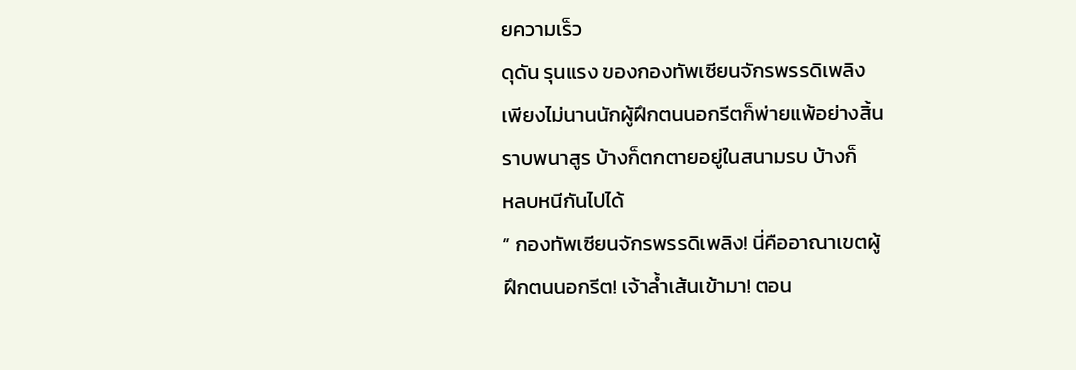ยความเร็ว
ดุดัน รุนแรง ของกองทัพเซียนจักรพรรดิเพลิง
เพียงไม่นานนักผู้ฝึกตนนอกรีตก็พ่ายแพ้อย่างสิ้น
ราบพนาสูร บ้างก็ตกตายอยู่ในสนามรบ บ้างก็
หลบหนีกันไปได้
” กองทัพเซียนจักรพรรดิเพลิง! นี่คืออาณาเขตผู้
ฝึกตนนอกรีต! เจ้าล้ำเส้นเข้ามา! ตอน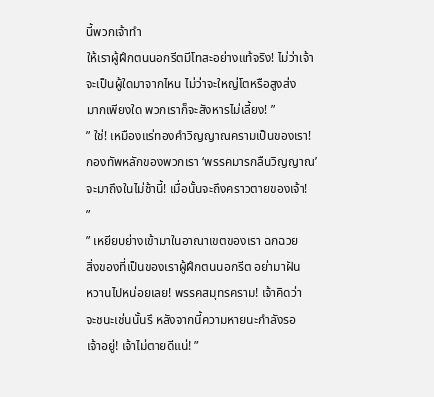นี้พวกเจ้าทำ
ให้เราผู้ฝึกตนนอกรีตมีโทสะอย่างแท้จริง! ไม่ว่าเจ้า
จะเป็นผู้ใดมาจากไหน ไม่ว่าจะใหญ่โตหรือสูงส่ง
มากเพียงใด พวกเราก็จะสังหารไม่เลี้ยง! ”
” ใช่! เหมืองแร่ทองคำวิญญาณครามเป็นของเรา!
กองทัพหลักของพวกเรา ‘พรรคมารกลืนวิญญาณ’
จะมาถึงในไม่ช้านี้! เมื่อนั้นจะถึงคราวตายของเจ้า!
”
” เหยียบย่างเข้ามาในอาณาเขตของเรา ฉกฉวย
สิ่งของที่เป็นของเราผู้ฝึกตนนอกรีต อย่ามาฝัน
หวานไปหน่อยเลย! พรรคสมุทรคราม! เจ้าคิดว่า
จะชนะเช่นนั้นรึ หลังจากนี้ความหายนะกำลังรอ
เจ้าอยู่! เจ้าไม่ตายดีแน่! ”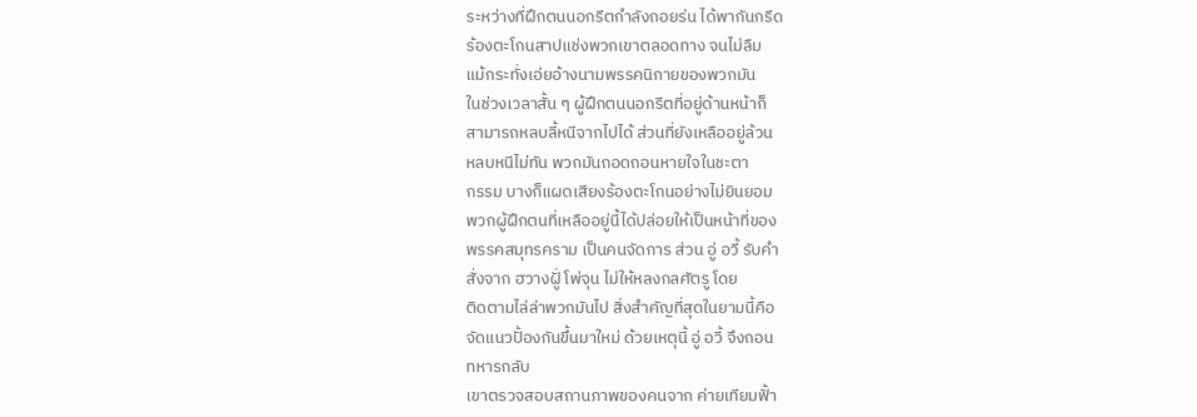ระหว่างที่ฝึกตนนอกรีตกำลังถอยร่น ได้พากันกรีด
ร้องตะโกนสาปแช่งพวกเขาตลอดทาง จนไม่ลืม
แม้กระทั่งเอ่ยอ้างนามพรรคนิกายของพวกมัน
ในช่วงเวลาสั้น ๆ ผู้ฝึกตนนอกรีตที่อยู่ด้านหน้าก็
สามารถหลบลี้หนีจากไปได้ ส่วนที่ยังเหลืออยู่ล้วน
หลบหนีไม่ทัน พวกมันถอดถอนหายใจในชะตา
กรรม บางก็แผดเสียงร้องตะโกนอย่างไม่ยินยอม
พวกผู้ฝึกตนที่เหลืออยู่นี้ได้ปล่อยให้เป็นหน้าที่ของ
พรรคสมุทรคราม เป็นคนจัดการ ส่วน อู่ อวี้ รับคำ
สั่งจาก ฮวางฝูั่ โพ่จุน ไม่ให้หลงกลศัตรู โดย
ติดตามไล่ล่าพวกมันไป สิ่งสำคัญที่สุดในยามนี้คือ
จัดแนวปั้องกันขึ้นมาใหม่ ด้วยเหตุนี้ อู่ อวี้ จึงถอน
ทหารกลับ
เขาตรวจสอบสถานภาพของคนจาก ค่ายเทียมฟั้า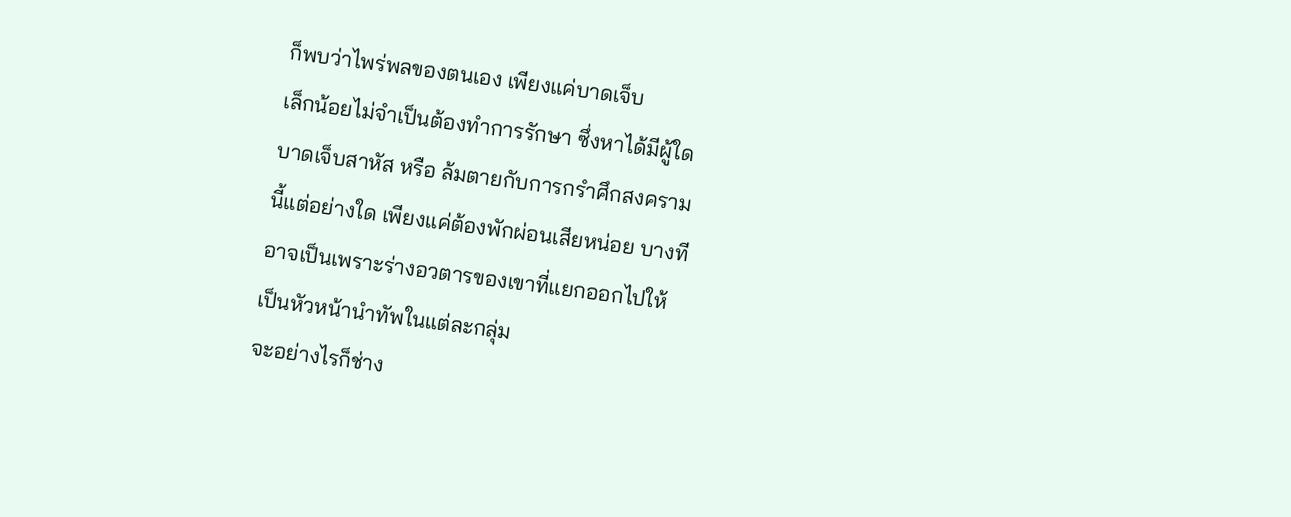ก็พบว่าไพร่พลของตนเอง เพียงแค่บาดเจ็บ
เล็กน้อยไม่จำเป็นต้องทำการรักษา ซึ่งหาได้มีผู้ใด
บาดเจ็บสาหัส หรือ ล้มตายกับการกรำศึกสงคราม
นี้แต่อย่างใด เพียงแค่ต้องพักผ่อนเสียหน่อย บางที
อาจเป็นเพราะร่างอวตารของเขาที่แยกออกไปให้
เป็นหัวหน้านำทัพในแต่ละกลุ่ม
จะอย่างไรก็ช่าง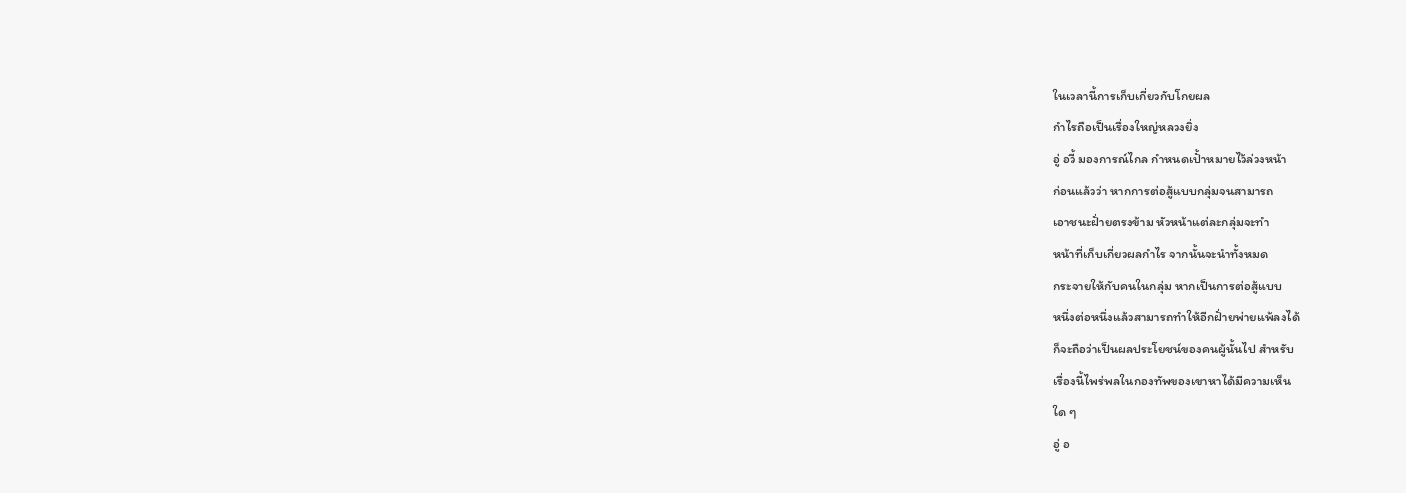ในเวลานี้การเก็บเกี่ยวกับโกยผล
กำไรถือเป็นเรื่องใหญ่หลวงยิ่ง
อู่ อวี้ มองการณ์ไกล กำหนดเปั้าหมายไว้ล่วงหน้า
ก่อนแล้วว่า หากการต่อสู้แบบกลุ่มจนสามารถ
เอาชนะฝั่ายตรงข้าม หัวหน้าแต่ละกลุ่มจะทำ
หน้าที่เก็บเกี่ยวผลกำไร จากนั้นจะนำทั้งหมด
กระจายให้กับคนในกลุ่ม หากเป็นการต่อสู้แบบ
หนึ่งต่อหนึ่งแล้วสามารถทำให้อีกฝั่ายพ่ายแพ้ลงได้
ก็จะถือว่าเป็นผลประโยชน์ของคนผู้นั้นไป สำหรับ
เรื่องนี้ไพร่พลในกองทัพของเขาหาได้มีความเห็น
ใด ๆ
อู่ อ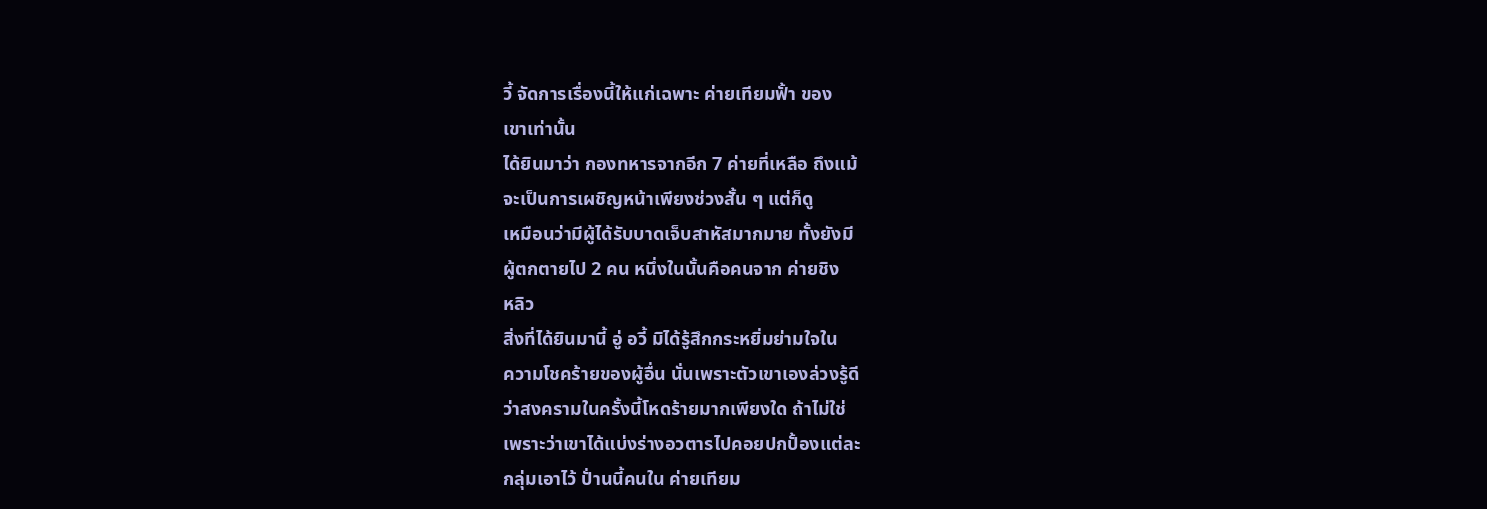วี้ จัดการเรื่องนี้ให้แก่เฉพาะ ค่ายเทียมฟั้า ของ
เขาเท่านั้น
ได้ยินมาว่า กองทหารจากอีก 7 ค่ายที่เหลือ ถึงแม้
จะเป็นการเผชิญหน้าเพียงช่วงสั้น ๆ แต่ก็ดู
เหมือนว่ามีผู้ได้รับบาดเจ็บสาหัสมากมาย ทั้งยังมี
ผู้ตกตายไป 2 คน หนึ่งในนั้นคือคนจาก ค่ายชิง
หลิว
สิ่งที่ได้ยินมานี้ อู่ อวี้ มิได้รู้สึกกระหยิ่มย่ามใจใน
ความโชคร้ายของผู้อื่น นั่นเพราะตัวเขาเองล่วงรู้ดี
ว่าสงครามในครั้งนี้โหดร้ายมากเพียงใด ถ้าไม่ใช่
เพราะว่าเขาได้แบ่งร่างอวตารไปคอยปกปั้องแต่ละ
กลุ่มเอาไว้ ปั่านนี้คนใน ค่ายเทียม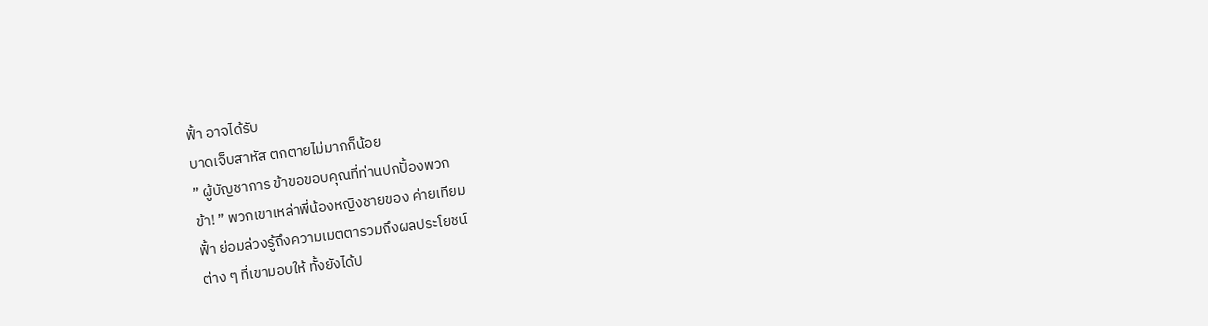ฟั้า อาจได้รับ
บาดเจ็บสาหัส ตกตายไม่มากก็น้อย
” ผู้บัญชาการ ข้าขอขอบคุณที่ท่านปกปั้องพวก
ข้า! ” พวกเขาเหล่าพี่น้องหญิงชายของ ค่ายเทียม
ฟั้า ย่อมล่วงรู้ถึงความเมตตารวมถึงผลประโยชน์
ต่าง ๆ ที่เขามอบให้ ทั้งยังได้ป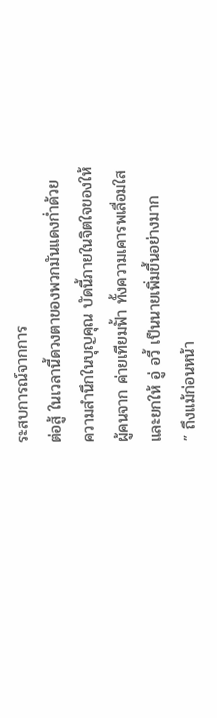ระสบการณ์จากการ
ต่อสู้ ในเวลานี้ดวงตาของพวกมันแดงก่ำด้วย
ความสำนึกในบุญคุณ บัดนี้ภายในจิตใจของให้
ผู้คนจาก ค่ายเทียมฟั้า ทั้งความเคารพเลื่อมใส
และยกให้ อู่ อวี้ เป็นนายเพิ่มขึ้นอย่างมาก
” ถึงแม้ก่อนหน้า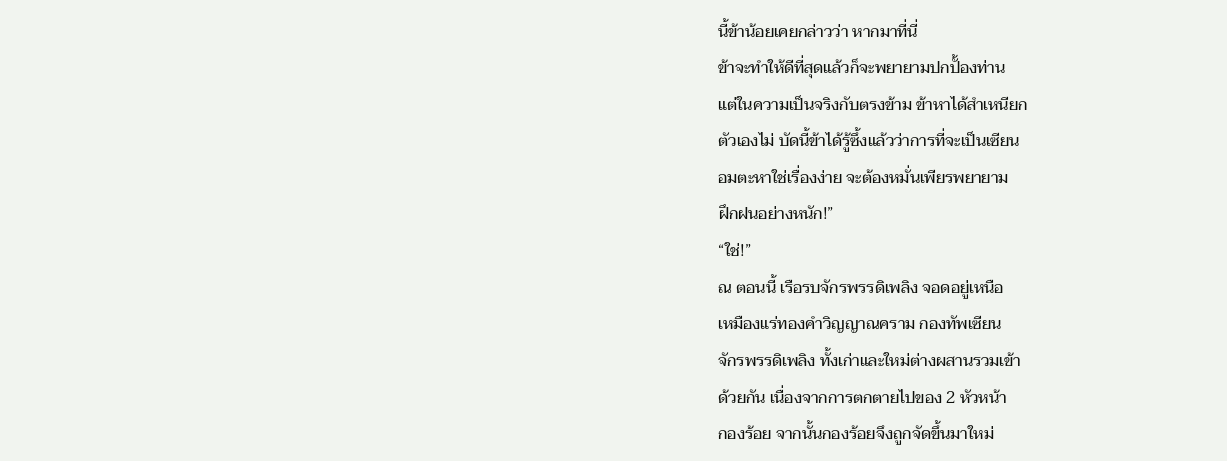นี้ข้าน้อยเคยกล่าวว่า หากมาที่นี่
ข้าจะทำให้ดีที่สุดแล้วก็จะพยายามปกปั้องท่าน
แต่ในความเป็นจริงกับตรงข้าม ข้าหาได้สำเหนียก
ตัวเองไม่ บัดนี้ข้าได้รู้ซึ้งแล้วว่าการที่จะเป็นเซียน
อมตะหาใช่เรื่องง่าย จะต้องหมั่นเพียรพยายาม
ฝึกฝนอย่างหนัก!”
“ใช่!”
ณ ตอนนี้ เรือรบจักรพรรดิเพลิง จอดอยู่เหนือ
เหมืองแร่ทองคำวิญญาณคราม กองทัพเซียน
จักรพรรดิเพลิง ทั้งเก่าและใหม่ต่างผสานรวมเข้า
ด้วยกัน เนื่องจากการตกตายไปของ 2 หัวหน้า
กองร้อย จากนั้นกองร้อยจึงถูกจัดขึ้นมาใหม่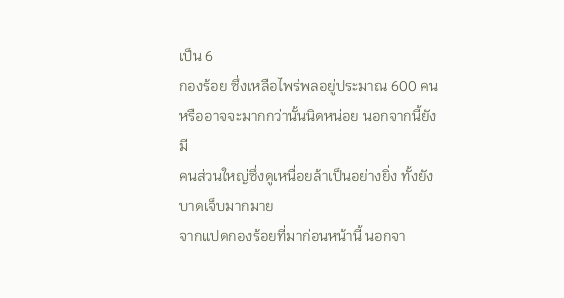เป็น 6
กองร้อย ซึ่งเหลือไพร่พลอยู่ประมาณ 600 คน
หรืออาจจะมากกว่านั้นนิดหน่อย นอกจากนี้ยังมี
คนส่วนใหญ่ซึ่งดูเหนื่อยล้าเป็นอย่างยิ่ง ทั้งยัง
บาดเจ็บมากมาย
จากแปดกองร้อยที่มาก่อนหน้านี้ นอกจา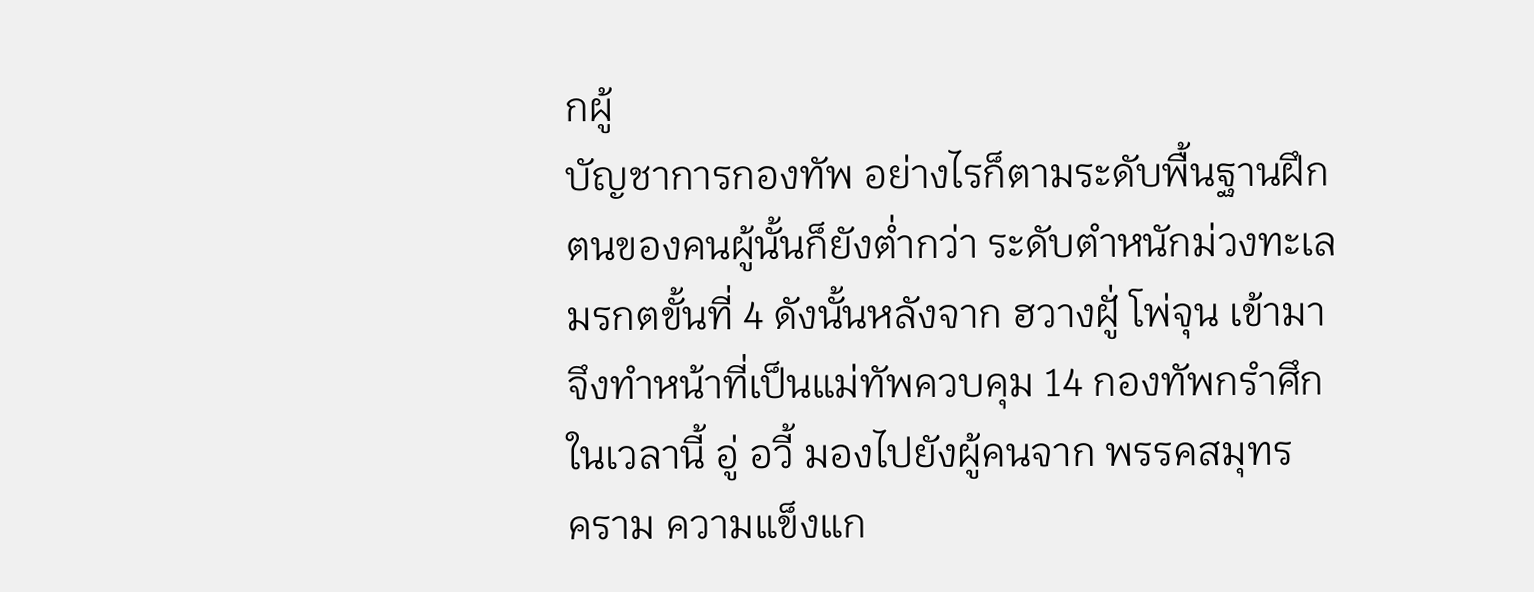กผู้
บัญชาการกองทัพ อย่างไรก็ตามระดับพื้นฐานฝึก
ตนของคนผู้นั้นก็ยังต่ำกว่า ระดับตำหนักม่วงทะเล
มรกตขั้นที่ 4 ดังนั้นหลังจาก ฮวางฝูั่ โพ่จุน เข้ามา
จึงทำหน้าที่เป็นแม่ทัพควบคุม 14 กองทัพกรำศึก
ในเวลานี้ อู่ อวี้ มองไปยังผู้คนจาก พรรคสมุทร
คราม ความแข็งแก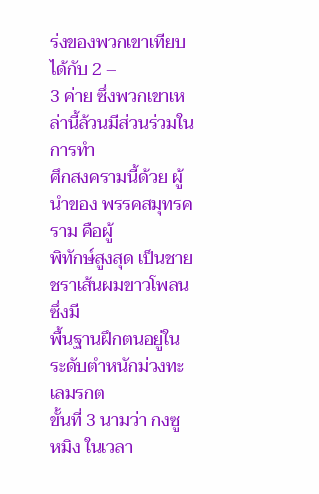ร่งของพวกเขาเทียบได้กับ 2 –
3 ค่าย ซึ่งพวกเขาเหล่านี้ล้วนมีส่วนร่วมในการทำ
ศึกสงครามนี้ด้วย ผู้นำของ พรรคสมุทรคราม คือผู้
พิทักษ์สูงสุด เป็นชายชราเส้นผมขาวโพลน ซึ่งมี
พื้นฐานฝึกตนอยู่ใน ระดับตำหนักม่วงทะเลมรกต
ขั้นที่ 3 นามว่า กงซู หมิง ในเวลา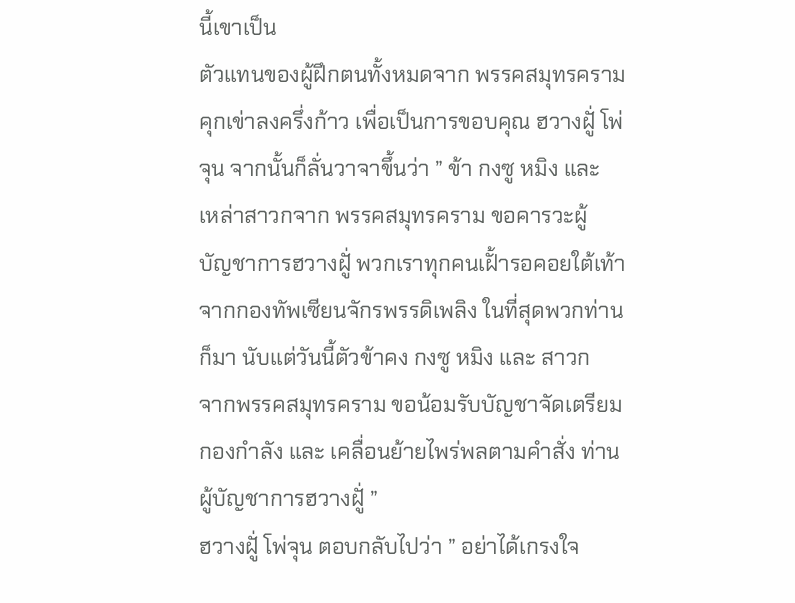นี้เขาเป็น
ตัวแทนของผู้ฝึกตนทั้งหมดจาก พรรคสมุทรคราม
คุกเข่าลงครึ่งก้าว เพื่อเป็นการขอบคุณ ฮวางฝูั่ โพ่
จุน จากนั้นก็ลั่นวาจาขึ้นว่า ” ข้า กงซู หมิง และ
เหล่าสาวกจาก พรรคสมุทรคราม ขอคารวะผู้
บัญชาการฮวางฝูั่ พวกเราทุกคนเฝั้ารอคอยใต้เท้า
จากกองทัพเซียนจักรพรรดิเพลิง ในที่สุดพวกท่าน
ก็มา นับแต่วันนี้ตัวข้าคง กงซู หมิง และ สาวก
จากพรรคสมุทรคราม ขอน้อมรับบัญชาจัดเตรียม
กองกำลัง และ เคลื่อนย้ายไพร่พลตามคำสั่ง ท่าน
ผู้บัญชาการฮวางฝูั่ ”
ฮวางฝูั่ โพ่จุน ตอบกลับไปว่า ” อย่าได้เกรงใจ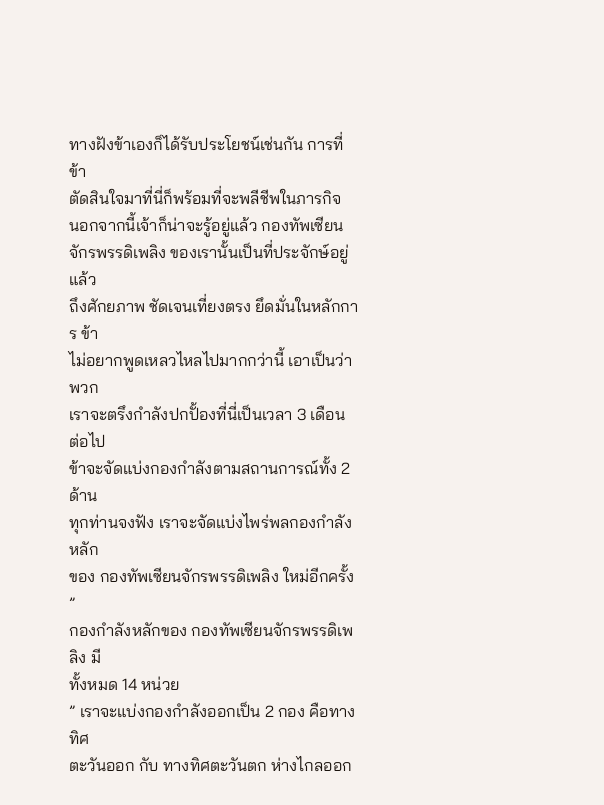ทางฝังข้าเองก็ได้รับประโยชน์เช่นกัน การที่ข้า
ตัดสินใจมาที่นี่ก็พร้อมที่จะพลีชีพในภารกิจ
นอกจากนี้เจ้าก็น่าจะรู้อยู่แล้ว กองทัพเซียน
จักรพรรดิเพลิง ของเรานั้นเป็นที่ประจักษ์อยู่แล้ว
ถึงศักยภาพ ชัดเจนเที่ยงตรง ยึดมั่นในหลักการ ข้า
ไม่อยากพูดเหลวไหลไปมากกว่านี้ เอาเป็นว่าพวก
เราจะตรึงกำลังปกปั้องที่นี่เป็นเวลา 3 เดือน ต่อไป
ข้าจะจัดแบ่งกองกำลังตามสถานการณ์ทั้ง 2 ด้าน
ทุกท่านจงฟัง เราจะจัดแบ่งไพร่พลกองกำลังหลัก
ของ กองทัพเซียนจักรพรรดิเพลิง ใหม่อีกครั้ง ”
กองกำลังหลักของ กองทัพเซียนจักรพรรดิเพลิง มี
ทั้งหมด 14 หน่วย
” เราจะแบ่งกองกำลังออกเป็น 2 กอง คือทางทิศ
ตะวันออก กับ ทางทิศตะวันตก ห่างไกลออก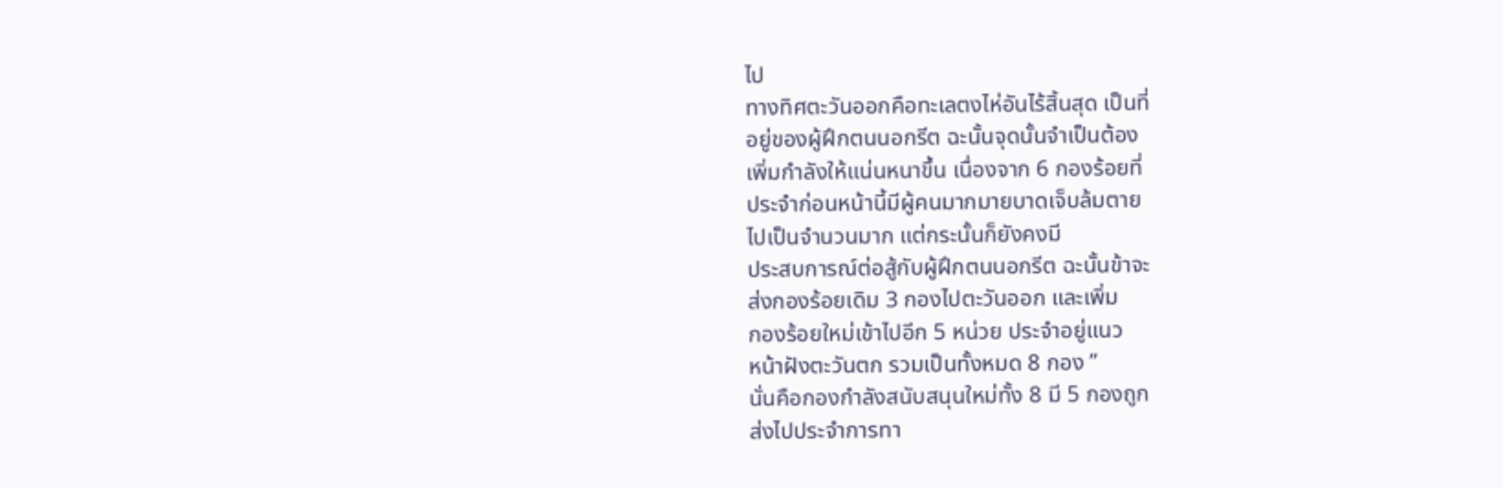ไป
ทางทิศตะวันออกคือทะเลตงไห่อันไร้สิ้นสุด เป็นที่
อยู่ของผู้ฝึกตนนอกรีต ฉะนั้นจุดนั้นจำเป็นต้อง
เพิ่มกำลังให้แน่นหนาขึ้น เนื่องจาก 6 กองร้อยที่
ประจำก่อนหน้านี้มีผู้คนมากมายบาดเจ็บล้มตาย
ไปเป็นจำนวนมาก แต่กระนั้นก็ยังคงมี
ประสบการณ์ต่อสู้กับผู้ฝึกตนนอกรีต ฉะนั้นข้าจะ
ส่งกองร้อยเดิม 3 กองไปตะวันออก และเพิ่ม
กองร้อยใหม่เข้าไปอีก 5 หน่วย ประจำอยู่แนว
หน้าฝังตะวันตก รวมเป็นทั้งหมด 8 กอง ”
นั่นคือกองกำลังสนับสนุนใหม่ทั้ง 8 มี 5 กองถูก
ส่งไปประจำการทา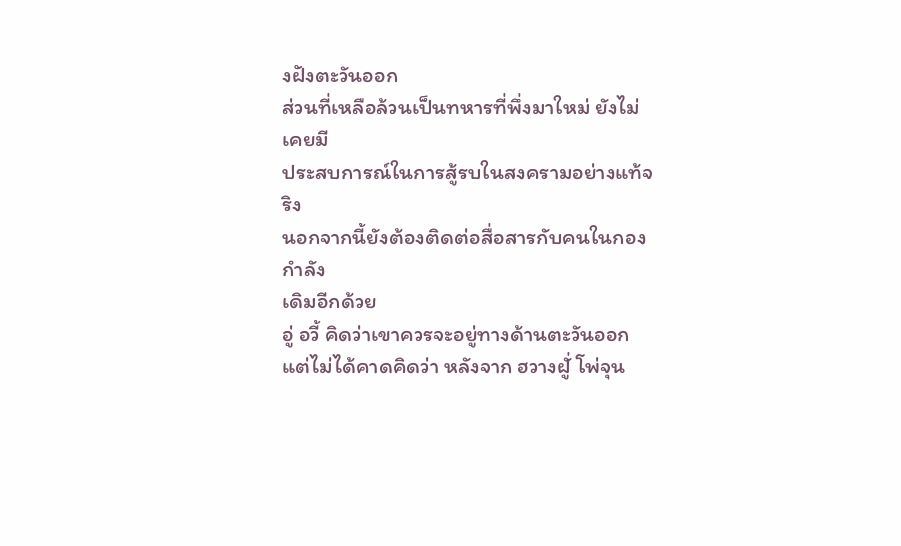งฝังตะวันออก
ส่วนที่เหลือล้วนเป็นทหารที่พึ่งมาใหม่ ยังไม่เคยมี
ประสบการณ์ในการสู้รบในสงครามอย่างแท้จริง
นอกจากนี้ยังต้องติดต่อสื่อสารกับคนในกองกำลัง
เดิมอีกด้วย
อู่ อวี้ คิดว่าเขาควรจะอยู่ทางด้านตะวันออก
แต่ไม่ได้คาดคิดว่า หลังจาก ฮวางฝูั่ โพ่จุน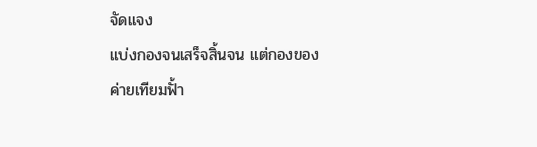จัดแจง
แบ่งกองจนเสร็จสิ้นจน แต่กองของ ค่ายเทียมฟั้า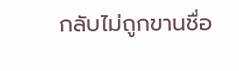กลับไม่ถูกขานชื่อ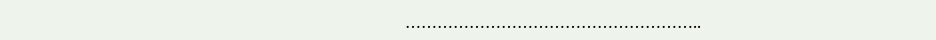………………………………………………..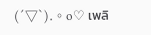(´▽`).。o♡ เพลิ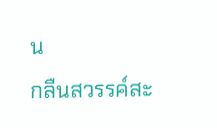น
กลืนสวรรค์สะ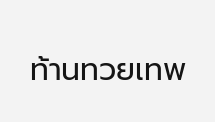ท้านทวยเทพ